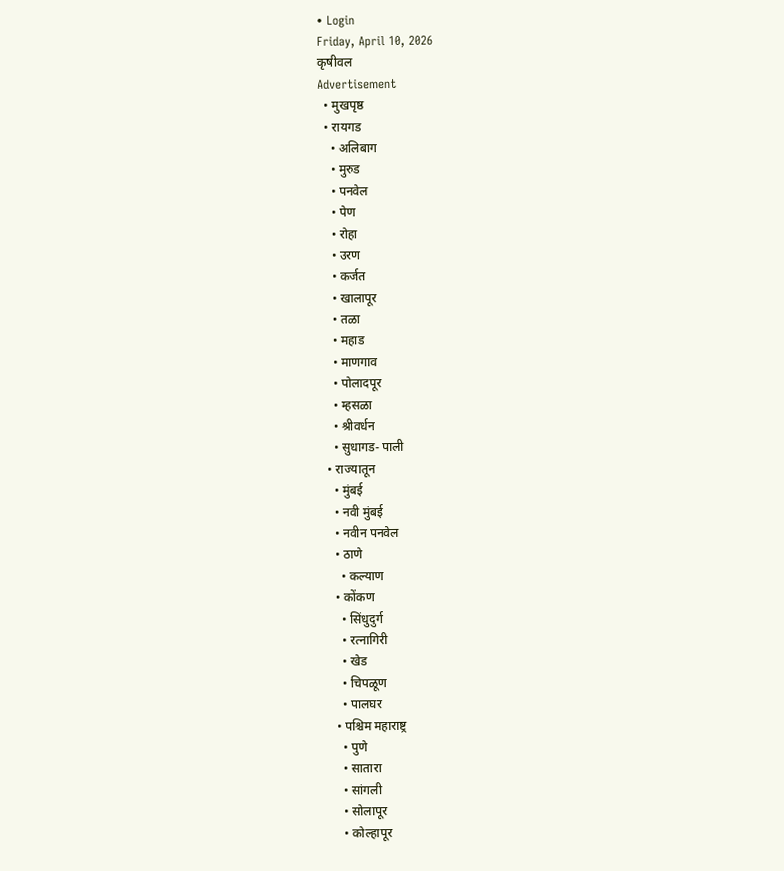• Login
Friday, April 10, 2026
कृषीवल
Advertisement
  • मुखपृष्ठ
  • रायगड
    • अलिबाग
    • मुरुड
    • पनवेल
    • पेण
    • रोहा
    • उरण
    • कर्जत
    • खालापूर
    • तळा
    • महाड
    • माणगाव
    • पोलादपूर
    • म्हसळा
    • श्रीवर्धन
    • सुधागड- पाली
  • राज्यातून
    • मुंबई
    • नवी मुंबई
    • नवीन पनवेल
    • ठाणे
      • कल्याण
    • कोंकण
      • सिंधुदुर्ग
      • रत्नागिरी
      • खेड
      • चिपळूण
      • पालघर
    • पश्चिम महाराष्ट्र
      • पुणे
      • सातारा
      • सांगली
      • सोलापूर
      • कोल्हापूर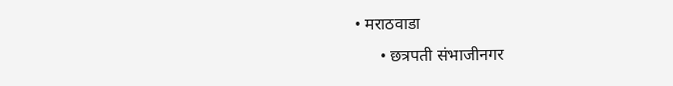• मराठवाडा
      • छत्रपती संभाजीनगर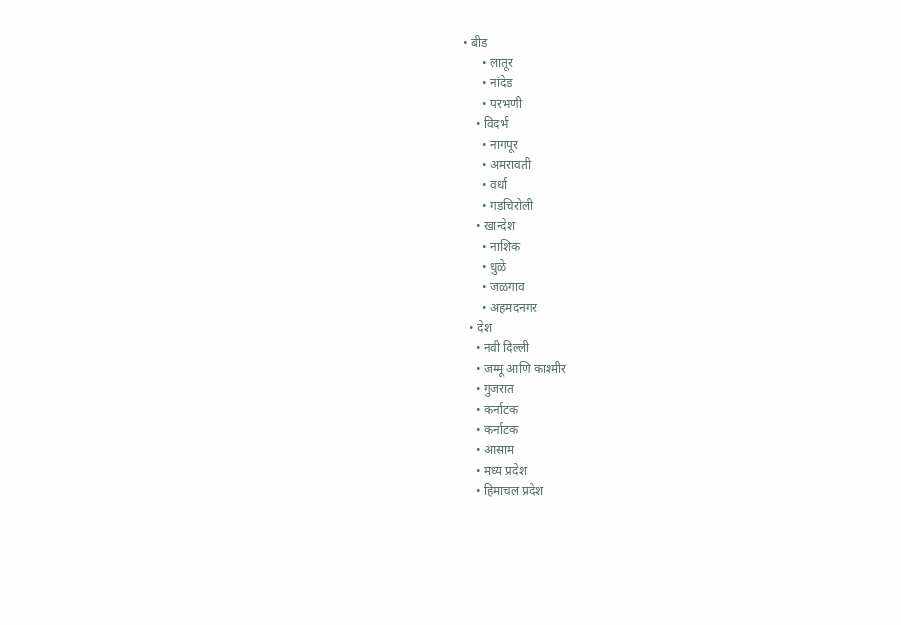• बीड
      • लातूर
      • नांदेड
      • परभणी
    • विदर्भ
      • नागपूर
      • अमरावती
      • वर्धा
      • गडचिरोली
    • खान्देश
      • नाशिक
      • धुळे
      • जळगाव
      • अहमदनगर
  • देश
    • नवी दिल्ली
    • जम्मू आणि काश्मीर
    • गुजरात
    • कर्नाटक
    • कर्नाटक
    • आसाम
    • मध्य प्रदेश
    • हिमाचल प्रदेश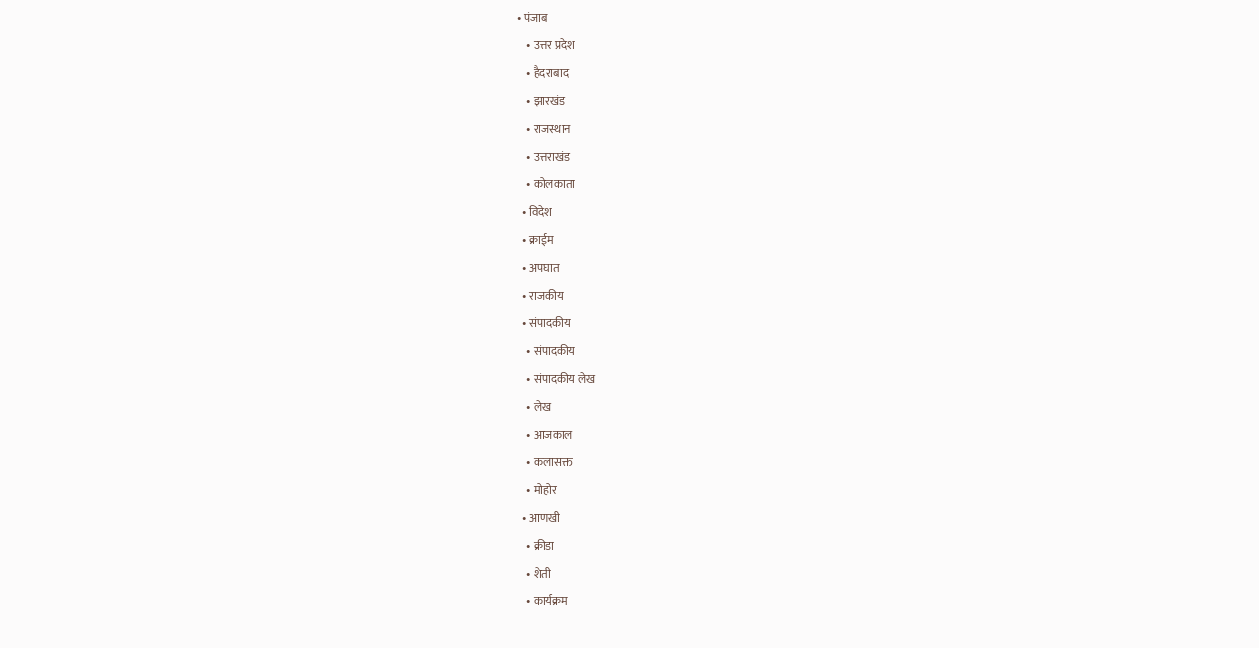• पंजाब
    • उत्तर प्रदेश
    • हैदराबाद
    • झारखंड
    • राजस्थान
    • उत्तराखंड
    • कोलकाता
  • विदेश
  • क्राईम
  • अपघात
  • राजकीय
  • संपादकीय
    • संपादकीय
    • संपादकीय लेख
    • लेख
    • आजकाल
    • कलासक्त
    • मोहोर
  • आणखी
    • क्रीडा
    • शेती
    • कार्यक्रम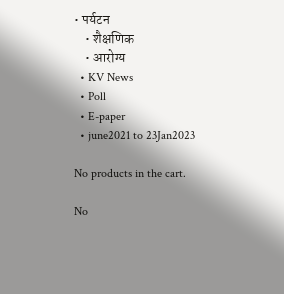• पर्यटन
    • शैक्षणिक
    • आरोग्य
  • KV News
  • Poll
  • E-paper
  • june2021 to 23Jan2023

No products in the cart.

No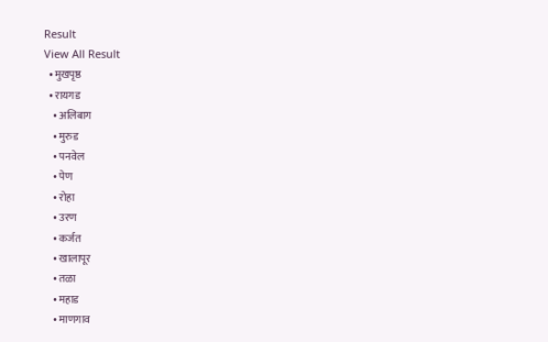Result
View All Result
  • मुखपृष्ठ
  • रायगड
    • अलिबाग
    • मुरुड
    • पनवेल
    • पेण
    • रोहा
    • उरण
    • कर्जत
    • खालापूर
    • तळा
    • महाड
    • माणगाव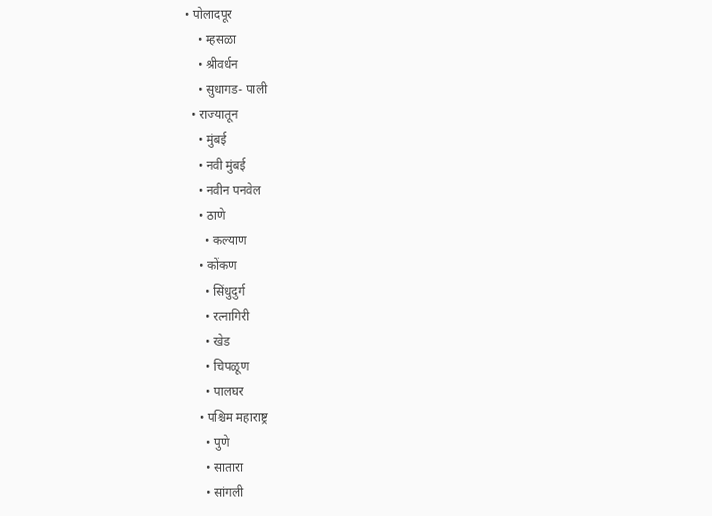• पोलादपूर
    • म्हसळा
    • श्रीवर्धन
    • सुधागड- पाली
  • राज्यातून
    • मुंबई
    • नवी मुंबई
    • नवीन पनवेल
    • ठाणे
      • कल्याण
    • कोंकण
      • सिंधुदुर्ग
      • रत्नागिरी
      • खेड
      • चिपळूण
      • पालघर
    • पश्चिम महाराष्ट्र
      • पुणे
      • सातारा
      • सांगली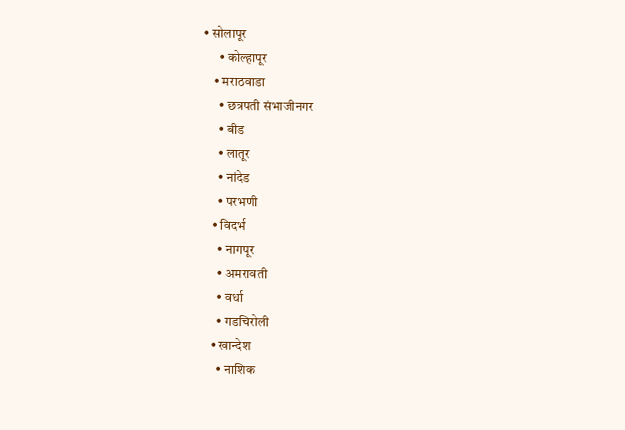• सोलापूर
      • कोल्हापूर
    • मराठवाडा
      • छत्रपती संभाजीनगर
      • बीड
      • लातूर
      • नांदेड
      • परभणी
    • विदर्भ
      • नागपूर
      • अमरावती
      • वर्धा
      • गडचिरोली
    • खान्देश
      • नाशिक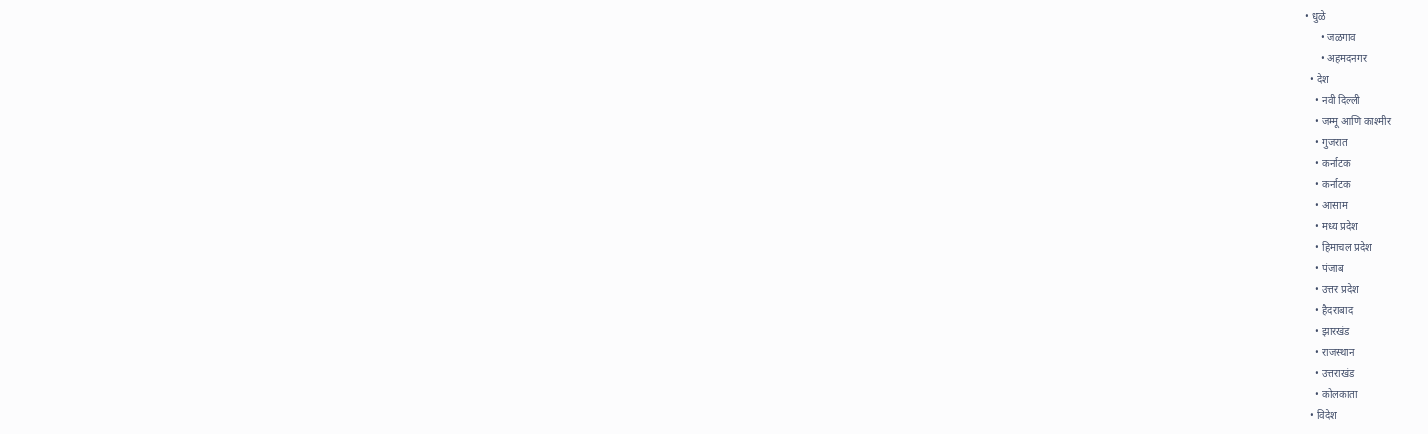• धुळे
      • जळगाव
      • अहमदनगर
  • देश
    • नवी दिल्ली
    • जम्मू आणि काश्मीर
    • गुजरात
    • कर्नाटक
    • कर्नाटक
    • आसाम
    • मध्य प्रदेश
    • हिमाचल प्रदेश
    • पंजाब
    • उत्तर प्रदेश
    • हैदराबाद
    • झारखंड
    • राजस्थान
    • उत्तराखंड
    • कोलकाता
  • विदेश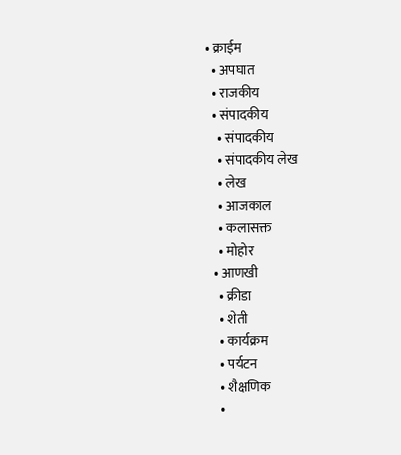• क्राईम
  • अपघात
  • राजकीय
  • संपादकीय
    • संपादकीय
    • संपादकीय लेख
    • लेख
    • आजकाल
    • कलासक्त
    • मोहोर
  • आणखी
    • क्रीडा
    • शेती
    • कार्यक्रम
    • पर्यटन
    • शैक्षणिक
    •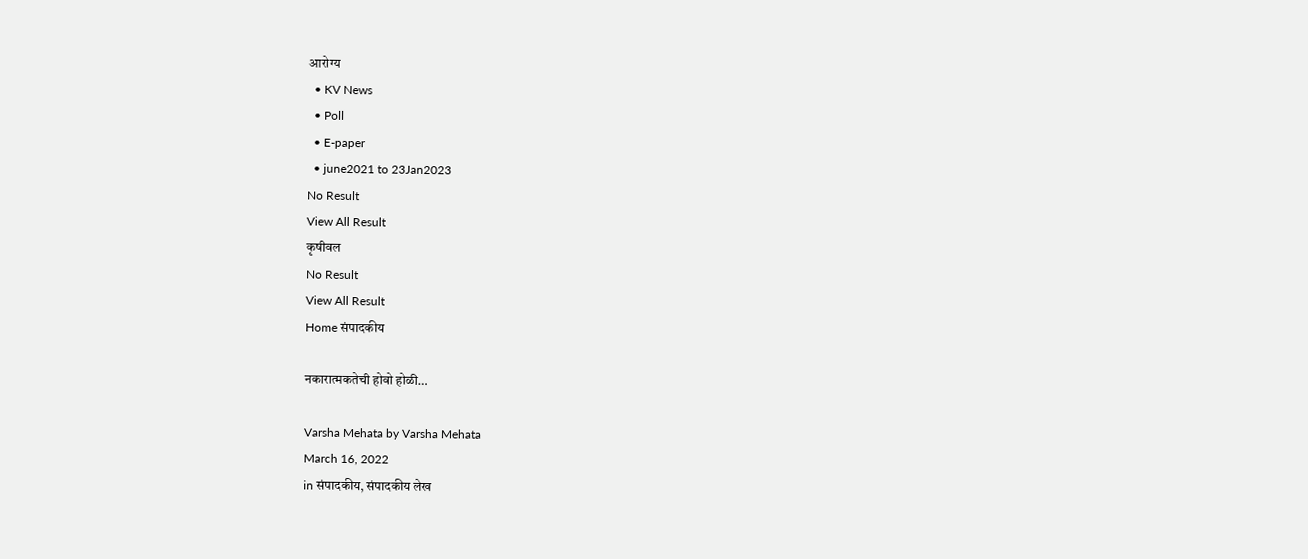आरोग्य
  • KV News
  • Poll
  • E-paper
  • june2021 to 23Jan2023
No Result
View All Result
कृषीवल
No Result
View All Result
Home संपादकीय

नकारात्मकतेची होवो होळी…

Varsha Mehata by Varsha Mehata
March 16, 2022
in संपादकीय, संपादकीय लेख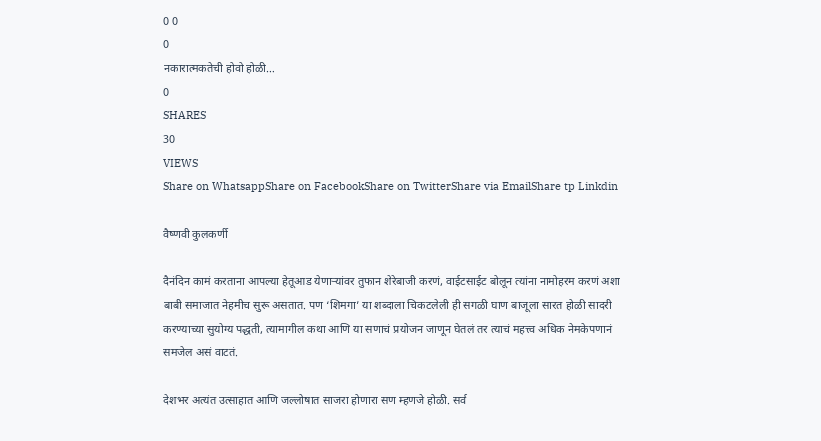0 0
0
नकारात्मकतेची होवो होळी…
0
SHARES
30
VIEWS
Share on WhatsappShare on FacebookShare on TwitterShare via EmailShare tp Linkdin

वैष्णवी कुलकर्णी

दैनंदिन कामं करताना आपल्या हेतूआड येणार्‍यांवर तुफान शेरेबाजी करणं, वाईटसाईट बोलून त्यांना नामोहरम करणं अशा बाबी समाजात नेहमीच सुरू असतात. पण ‘शिमगा’ या शब्दाला चिकटलेली ही सगळी घाण बाजूला सारत होळी सादरी करण्याच्या सुयोग्य पद्धती, त्यामागील कथा आणि या सणाचं प्रयोजन जाणून घेतलं तर त्याचं महत्त्व अधिक नेमकेपणानं समजेल असं वाटतं.

देशभर अत्यंत उत्साहात आणि जल्लोषात साजरा होणारा सण म्हणजे होळी. सर्व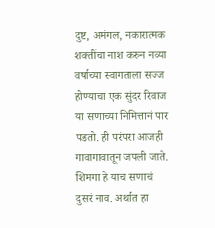दुष्ट, अमंगल, नकारात्मक शक्तींचा नाश करुन नव्या वर्षाच्या स्वागताला सज्ज होण्याचा एक सुंदर रिवाज या सणाच्या निमित्तानं पार पडतो. ही परंपरा आजही गावागावातून जपली जाते. शिमगा हे याच सणाचं दुसरं नाव. अर्थात हा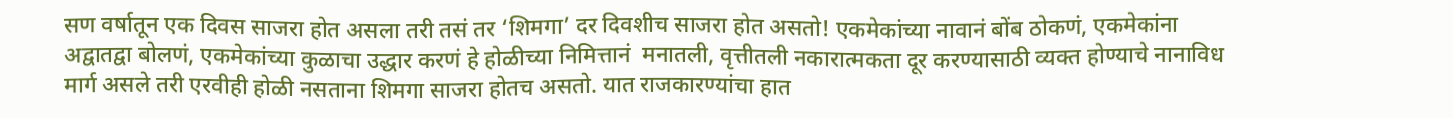सण वर्षातून एक दिवस साजरा होत असला तरी तसं तर ‘शिमगा’ दर दिवशीच साजरा होत असतो! एकमेकांच्या नावानं बोंब ठोकणं, एकमेकांना अद्वातद्वा बोलणं, एकमेकांच्या कुळाचा उद्धार करणं हे होळीच्या निमित्तानं  मनातली, वृत्तीतली नकारात्मकता दूर करण्यासाठी व्यक्त होण्याचे नानाविध मार्ग असले तरी एरवीही होळी नसताना शिमगा साजरा होतच असतो. यात राजकारण्यांचा हात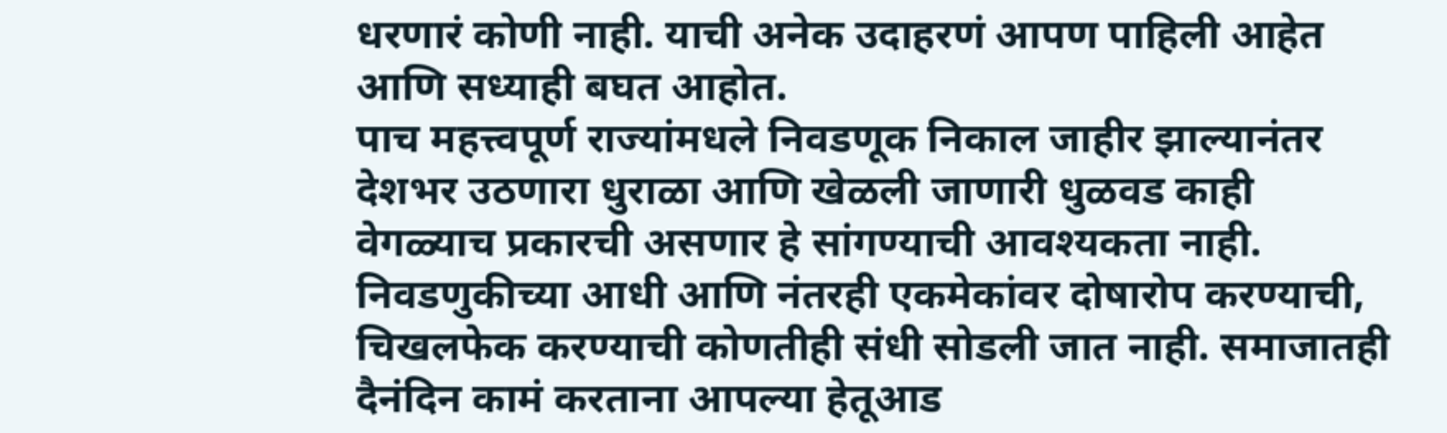धरणारं कोणी नाही. याची अनेक उदाहरणं आपण पाहिली आहेत आणि सध्याही बघत आहोत.
पाच महत्त्वपूर्ण राज्यांमधले निवडणूक निकाल जाहीर झाल्यानंतर देशभर उठणारा धुराळा आणि खेळली जाणारी धुळवड काही वेगळ्याच प्रकारची असणार हे सांगण्याची आवश्यकता नाही. निवडणुकीच्या आधी आणि नंतरही एकमेकांवर दोषारोप करण्याची, चिखलफेक करण्याची कोणतीही संधी सोडली जात नाही. समाजातही दैनंदिन कामं करताना आपल्या हेतूआड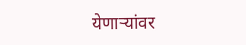येणार्‍यांवर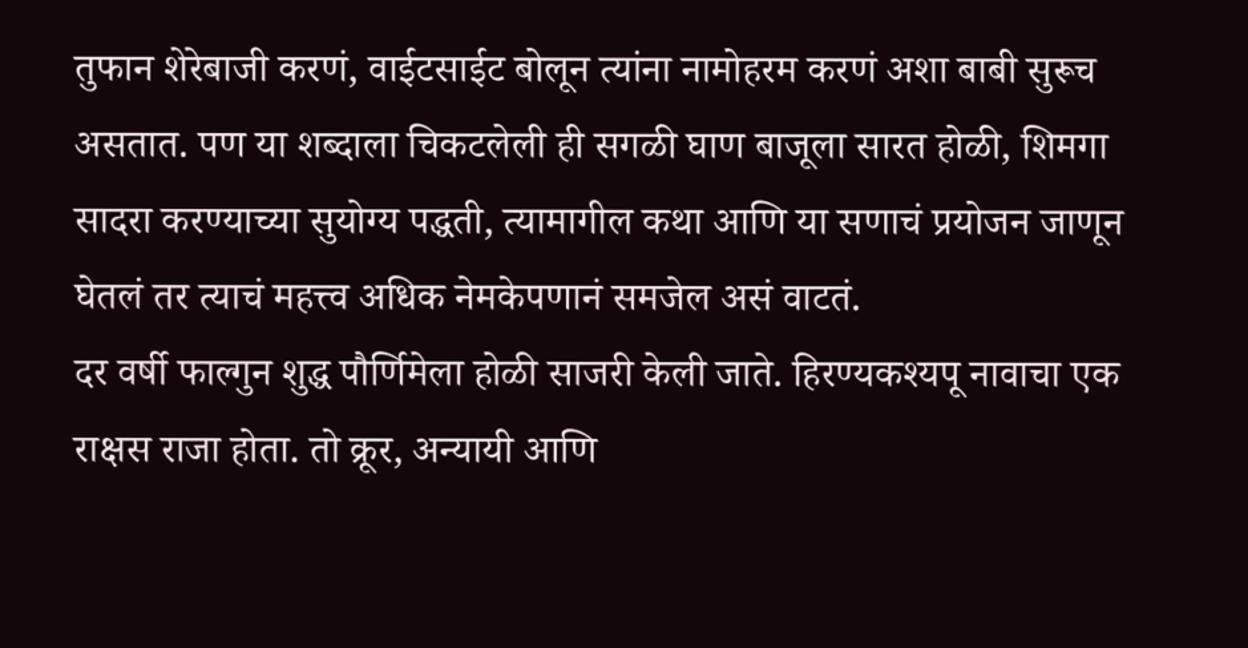तुफान शेरेबाजी करणं, वाईटसाईट बोलून त्यांना नामोहरम करणं अशा बाबी सुरूच असतात. पण या शब्दाला चिकटलेली ही सगळी घाण बाजूला सारत होळी, शिमगा सादरा करण्याच्या सुयोग्य पद्धती, त्यामागील कथा आणि या सणाचं प्रयोजन जाणून घेतलं तर त्याचं महत्त्व अधिक नेमकेपणानं समजेल असं वाटतं.
दर वर्षी फाल्गुन शुद्ध पौर्णिमेला होळी साजरी केली जाते. हिरण्यकश्यपू नावाचा एक राक्षस राजा होता. तो क्रूर, अन्यायी आणि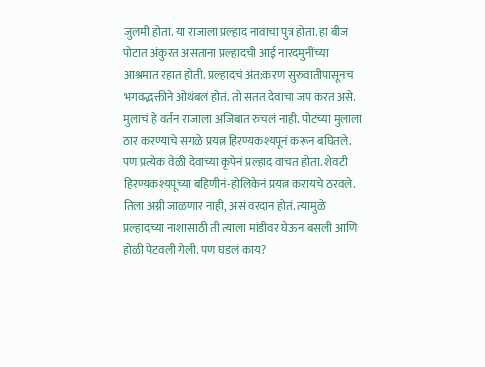जुलमी होता. या राजाला प्रल्हाद नावाचा पुत्र होता. हा बीज पोटात अंकुरत असताना प्रल्हादची आई नारदमुनींच्या आश्रमात रहात होती. प्रल्हादचं अंत:करण सुरुवातीपासूनच भगवद्भक्तीने ओथंबलं होतं. तो सतत देवाचा जप करत असे. मुलाचं हे वर्तन राजाला अजिबात रुचलं नाही. पोटच्या मुलाला ठार करण्याचे सगळे प्रयत्न हिरण्यकश्यपूनं करून बघितले. पण प्रत्येक वेळी देवाच्या कृपेनं प्रल्हाद वाचत होता. शेवटी हिरण्यकश्यपूच्या बहिणीनं-होलिकेनं प्रयत्न करायचे ठरवले. तिला अग्नी जाळणार नाही, असं वरदान होतं. त्यामुळे प्रल्हादच्या नाशासाठी ती त्याला मांडीवर घेऊन बसली आणि होळी पेटवली गेली. पण घडलं काय?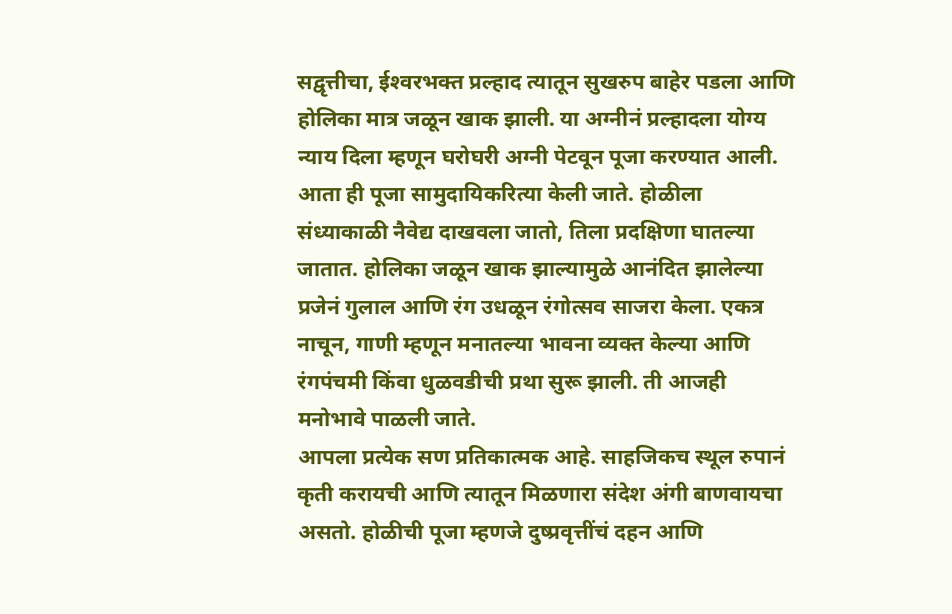सद्वृत्तीचा, ईश्‍वरभक्त प्रल्हाद त्यातून सुखरुप बाहेर पडला आणि होलिका मात्र जळून खाक झाली. या अग्नीनं प्रल्हादला योग्य न्याय दिला म्हणून घरोघरी अग्नी पेटवून पूजा करण्यात आली. आता ही पूजा सामुदायिकरित्या केली जाते. होळीला संध्याकाळी नैवेद्य दाखवला जातो, तिला प्रदक्षिणा घातल्या जातात. होलिका जळून खाक झाल्यामुळे आनंदित झालेल्या प्रजेनं गुलाल आणि रंग उधळून रंगोत्सव साजरा केला. एकत्र नाचून, गाणी म्हणून मनातल्या भावना व्यक्त केल्या आणि रंगपंचमी किंवा धुळवडीची प्रथा सुरू झाली. ती आजही मनोभावे पाळली जाते.
आपला प्रत्येक सण प्रतिकात्मक आहे. साहजिकच स्थूल रुपानं कृती करायची आणि त्यातून मिळणारा संदेश अंगी बाणवायचा असतो. होळीची पूजा म्हणजे दुष्प्रवृत्तींचं दहन आणि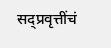सद्प्रवृत्तींचं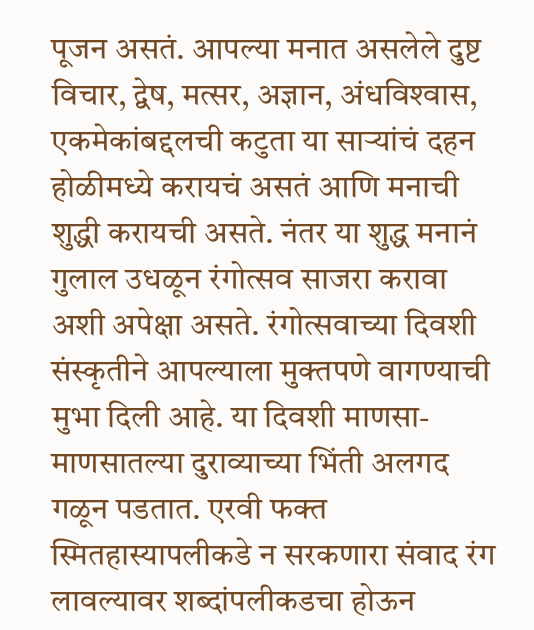पूजन असतं. आपल्या मनात असलेले दुष्ट विचार, द्वेष, मत्सर, अज्ञान, अंधविश्‍वास, एकमेकांबद्दलची कटुता या सार्‍यांचं दहन होळीमध्ये करायचं असतं आणि मनाची शुद्धी करायची असते. नंतर या शुद्ध मनानं गुलाल उधळून रंगोत्सव साजरा करावा अशी अपेक्षा असते. रंगोत्सवाच्या दिवशी संस्कृतीने आपल्याला मुक्तपणे वागण्याची मुभा दिली आहे. या दिवशी माणसा-माणसातल्या दुराव्याच्या भिंती अलगद गळून पडतात. एरवी फक्त स्मितहास्यापलीकडे न सरकणारा संवाद रंग लावल्यावर शब्दांपलीकडचा होऊन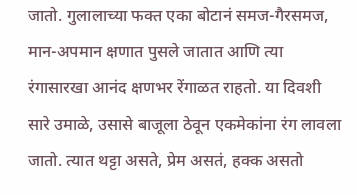जातो. गुलालाच्या फक्त एका बोटानं समज-गैरसमज, मान-अपमान क्षणात पुसले जातात आणि त्या रंगासारखा आनंद क्षणभर रेंगाळत राहतो. या दिवशी सारे उमाळे, उसासे बाजूला ठेवून एकमेकांना रंग लावला जातो. त्यात थट्टा असते, प्रेम असतं, हक्क असतो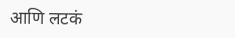आणि लटकं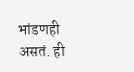भांडणही असतं. ही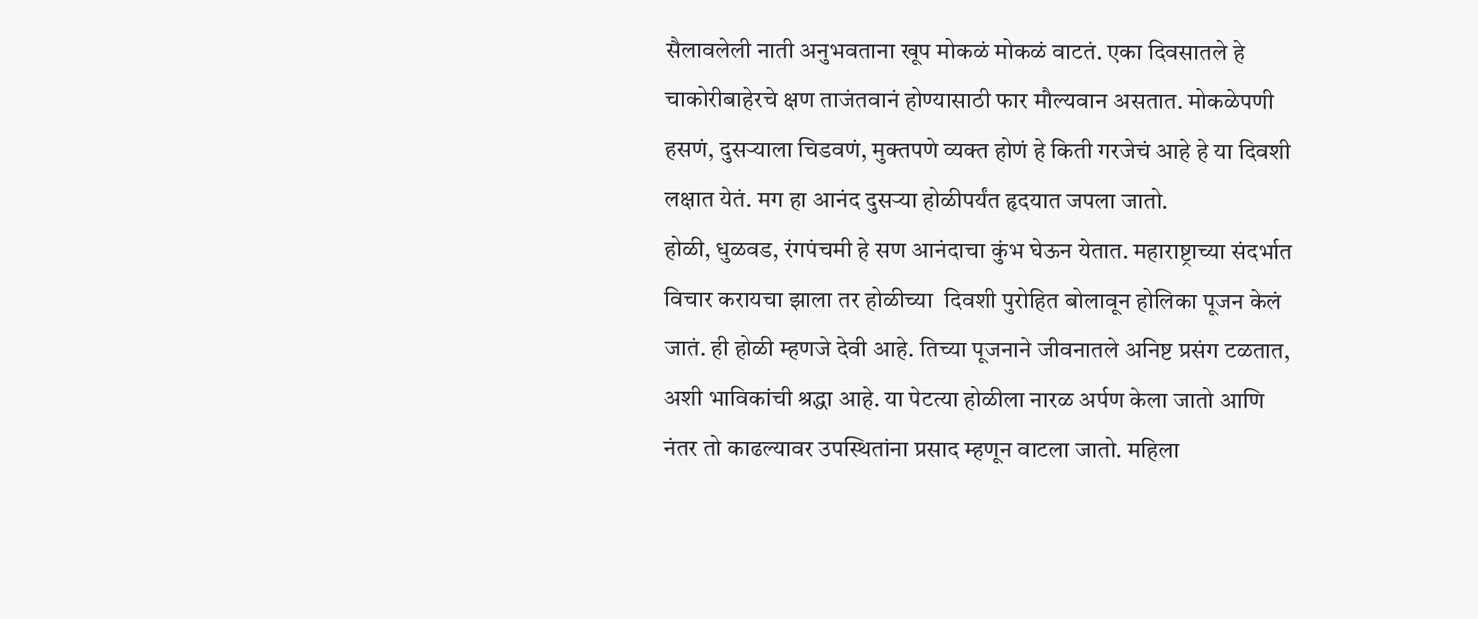सैलावलेली नाती अनुभवताना खूप मोकळं मोकळं वाटतं. एका दिवसातले हे चाकोरीबाहेरचे क्षण ताजंतवानं होण्यासाठी फार मौल्यवान असतात. मोकळेपणी हसणं, दुसर्‍याला चिडवणं, मुक्तपणे व्यक्त होणं हे किती गरजेचं आहे हे या दिवशी लक्षात येतं. मग हा आनंद दुसर्‍या होळीपर्यंत हृदयात जपला जातो.
होळी, धुळवड, रंगपंचमी हे सण आनंदाचा कुंभ घेऊन येतात. महाराष्ट्राच्या संदर्भात विचार करायचा झाला तर होळीच्या  दिवशी पुरोहित बोलावून होलिका पूजन केलं जातं. ही होळी म्हणजे देवी आहे. तिच्या पूजनाने जीवनातले अनिष्ट प्रसंग टळतात, अशी भाविकांची श्रद्धा आहे. या पेटत्या होळीला नारळ अर्पण केला जातो आणि नंतर तो काढल्यावर उपस्थितांना प्रसाद म्हणून वाटला जातो. महिला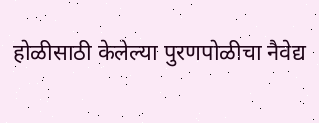होळीसाठी केलेल्या पुरणपोळीचा नैवेद्य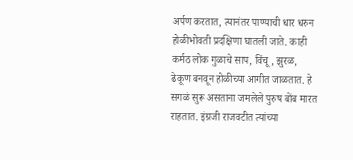अर्पण करतात, त्यानंतर पाण्याची धार धरुन होळीभोवती प्रदक्षिणा घातली जाते. काही कर्मठ लोक गुळाचे साप, विंचू, झुरळ, ढेकूण बनवून होळीच्या आगीत जाळतात. हे सगळं सुरू असताना जमलेले पुरुष बोंब मारत राहतात. इंग्रजी राजवटीत त्यांच्या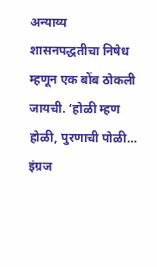अन्याय्य शासनपद्धतीचा निषेध म्हणून एक बोंब ठोकली जायची. ‘होळी म्हण होळी, पुरणाची पोळी… इंग्रज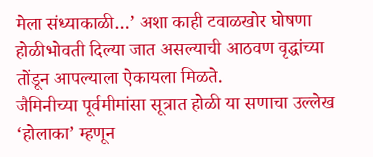मेला संध्याकाळी…’ अशा काही टवाळखोर घोषणा होळीभोवती दिल्या जात असल्याची आठवण वृद्धांच्या तोंडून आपल्याला ऐकायला मिळते.
जैमिनीच्या पूर्वमीमांसा सूत्रात होळी या सणाचा उल्लेख ‘होलाका’ म्हणून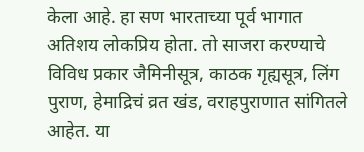केला आहे. हा सण भारताच्या पूर्व भागात अतिशय लोकप्रिय होता. तो साजरा करण्याचे विविध प्रकार जैमिनीसूत्र, काठक गृह्यसूत्र, लिंग पुराण, हेमाद्रिचं व्रत खंड, वराहपुराणात सांगितले आहेत. या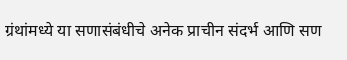ग्रंथांमध्ये या सणासंबंधीचे अनेक प्राचीन संदर्भ आणि सण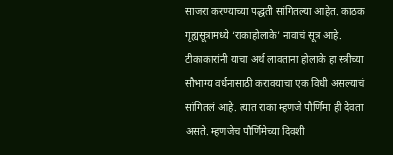साजरा करण्याच्या पद्धती सांगितल्या आहेत. काठक गृह्यसूत्रामध्ये ‘राकाहोलाके’ नावाचं सूत्र आहे. टीकाकारांनी याचा अर्थ लावताना होलाके हा स्त्रीच्या सौभाग्य वर्धनासाठी करावयाचा एक विधी असल्याचं सांगितलं आहे. त्यात राका म्हणजे पौर्णिमा ही देवता असते. म्हणजेच पौर्णिमेच्या दिवशी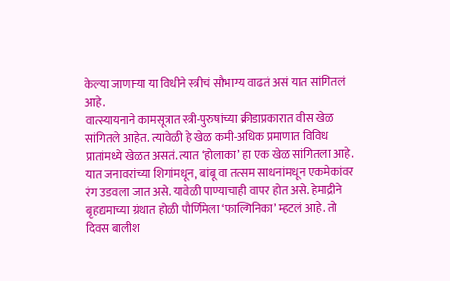केल्या जाणार्‍या या विधीने स्त्रीचं सौभाग्य वाढतं असं यात सांगितलं आहे.
वात्स्यायनाने कामसूत्रात स्त्री-पुरुषांच्या क्रीडाप्रकारात वीस खेळ सांगितले आहेत. त्यावेळी हे खेळ कमी-अधिक प्रमाणात विविध प्रातांमध्ये खेळत असतं. त्यात ‘होलाका’ हा एक खेळ सांगितला आहे. यात जनावरांच्या शिगांमधून, बांबू वा तत्सम साधनांमधून एकमेकांवर रंग उडवला जात असे. यावेळी पाण्याचाही वापर होत असे. हेमाद्रीने बृहद्यमाच्या ग्रंथात होळी पौर्णिमेला ‘फाल्गिनिका’ म्हटलं आहे. तो दिवस बालीश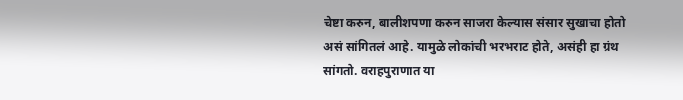चेष्टा करुन, बालीशपणा करुन साजरा केल्यास संसार सुखाचा होतो असं सांगितलं आहे. यामुळे लोकांची भरभराट होते, असंही हा ग्रंथ सांगतो. वराहपुराणात या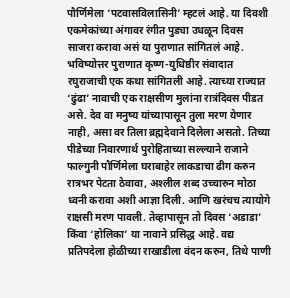पौर्णिमेला ‘पटवासविलासिनी’ म्हटलं आहे. या दिवशी एकमेकांच्या अंगावर रंगीत पुड्या उधळून दिवस साजरा करावा असं या पुराणात सांगितलं आहे. भविष्योत्तर पुराणात कृष्ण-युधिष्ठीर संवादात रघुराजाची एक कथा सांगितली आहे. त्याच्या राज्यात ‘ढुंढा’ नावाची एक राक्षसीण मुलांना रात्रंदिवस पीडत असे. देव वा मनुष्य यांच्यापासून तुला मरण येणार नाही, असा वर तिला ब्रह्मदेवाने दिलेला असतो. तिच्या पीडेच्या निवारणार्थ पुरोहिताच्या सल्ल्याने राजाने फाल्गुनी पौर्णिमेला घराबाहेर लाकडाचा ढीग करुन रात्रभर पेटता ठेवावा, अश्‍लील शब्द उच्चारुन मोठा ध्वनी करावा अशी आज्ञा दिली. आणि खरंचच त्यायोगे राक्षसी मरण पावली. तेव्हापासून तो दिवस ‘अडाडा’ किंवा ‘होलिका’ या नावाने प्रसिद्ध आहे. वद्य प्रतिपदेला होळीच्या राखाडीला वंदन करुन, तिथे पाणी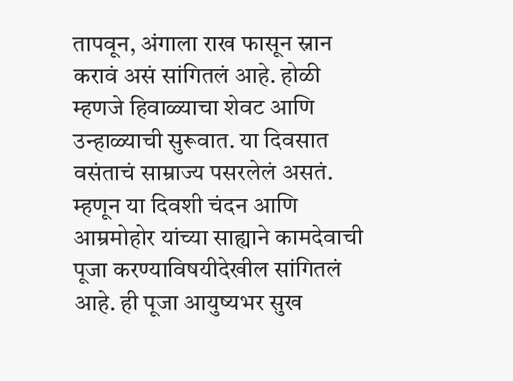तापवून, अंगाला राख फासून स्नान करावं असं सांगितलं आहे. होळी म्हणजे हिवाळ्याचा शेवट आणि उन्हाळ्याची सुरूवात. या दिवसात वसंताचं साम्राज्य पसरलेलं असतं. म्हणून या दिवशी चंदन आणि आम्रमोहोर यांच्या साह्याने कामदेवाची पूजा करण्याविषयीदेखील सांगितलं आहे. ही पूजा आयुष्यभर सुख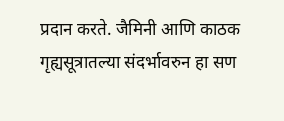प्रदान करते. जैमिनी आणि काठक गृह्यसूत्रातल्या संदर्भावरुन हा सण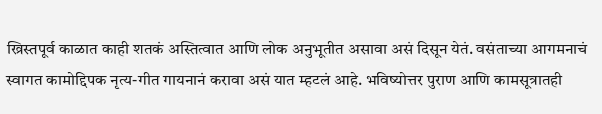ख्रिस्तपूर्व काळात काही शतकं अस्तित्वात आणि लोक अनुभूतीत असावा असं दिसून येतं. वसंताच्या आगमनाचं स्वागत कामोद्दिपक नृत्य-गीत गायनानं करावा असं यात म्हटलं आहे. भविष्योत्तर पुराण आणि कामसूत्रातही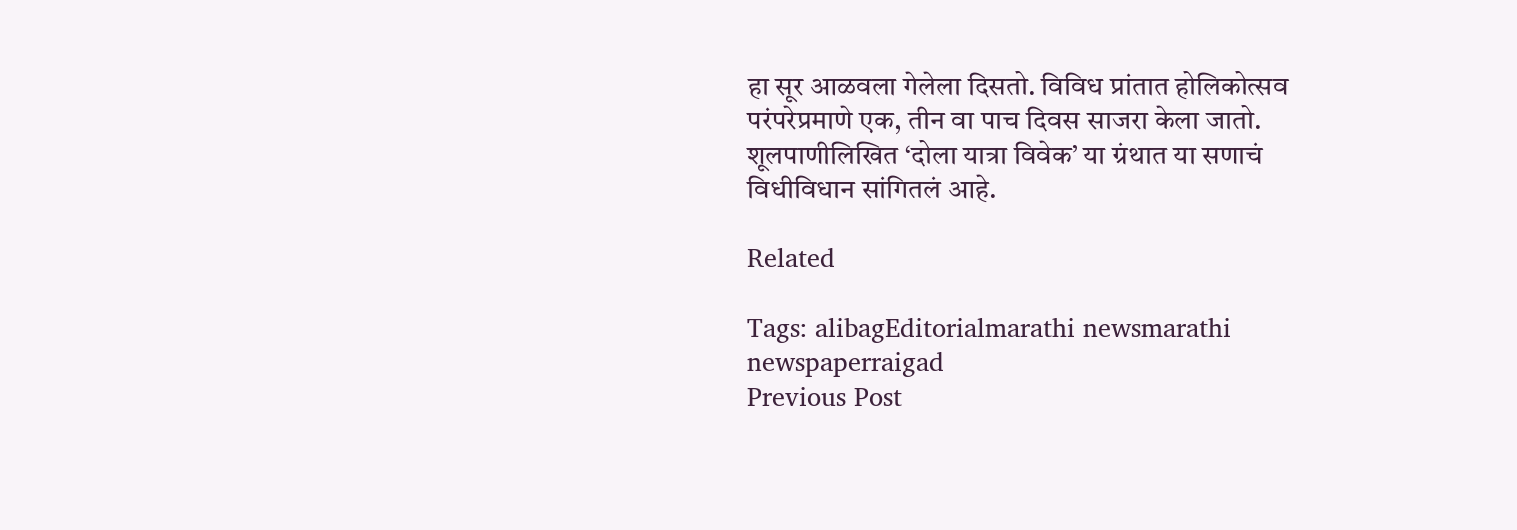हा सूर आळवला गेलेला दिसतो. विविध प्रांतात होलिकोत्सव परंपरेप्रमाणे एक, तीन वा पाच दिवस साजरा केला जातो. शूलपाणीलिखित ‘दोला यात्रा विवेक’ या ग्रंथात या सणाचं विधीविधान सांगितलं आहे.

Related

Tags: alibagEditorialmarathi newsmarathi newspaperraigad
Previous Post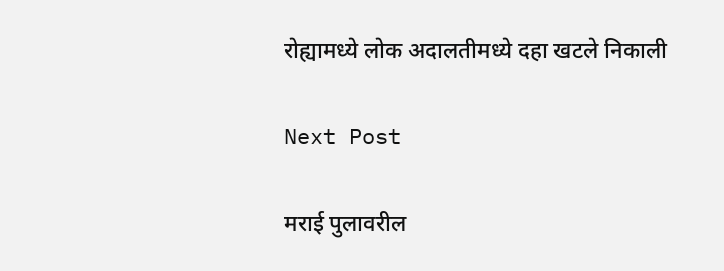रोह्यामध्ये लोक अदालतीमध्ये दहा खटले निकाली

Next Post

मराई पुलावरील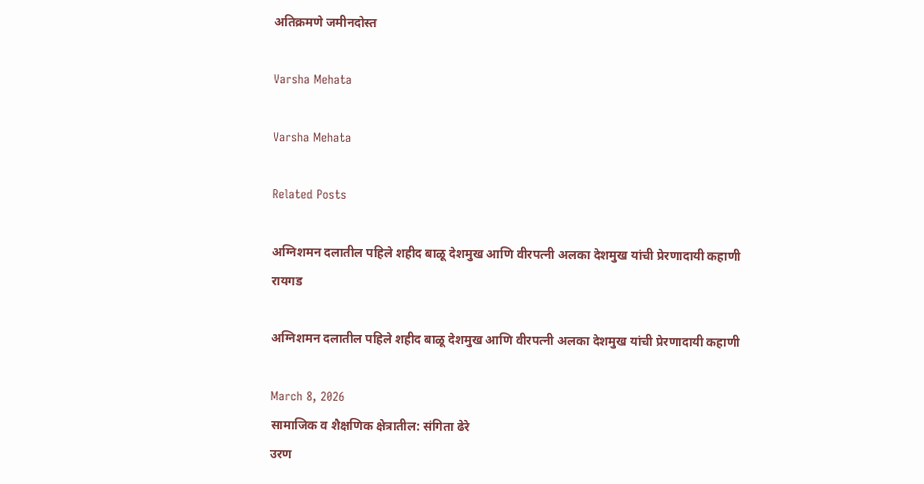अतिक्रमणे जमीनदोस्त

Varsha Mehata

Varsha Mehata

Related Posts

अग्निशमन दलातील पहिले शहीद बाळू देशमुख आणि वीरपत्नी अलका देशमुख यांची प्रेरणादायी कहाणी
रायगड

अग्निशमन दलातील पहिले शहीद बाळू देशमुख आणि वीरपत्नी अलका देशमुख यांची प्रेरणादायी कहाणी

March 8, 2026
सामाजिक व शैक्षणिक क्षेत्रातील: संगिता ढेरे
उरण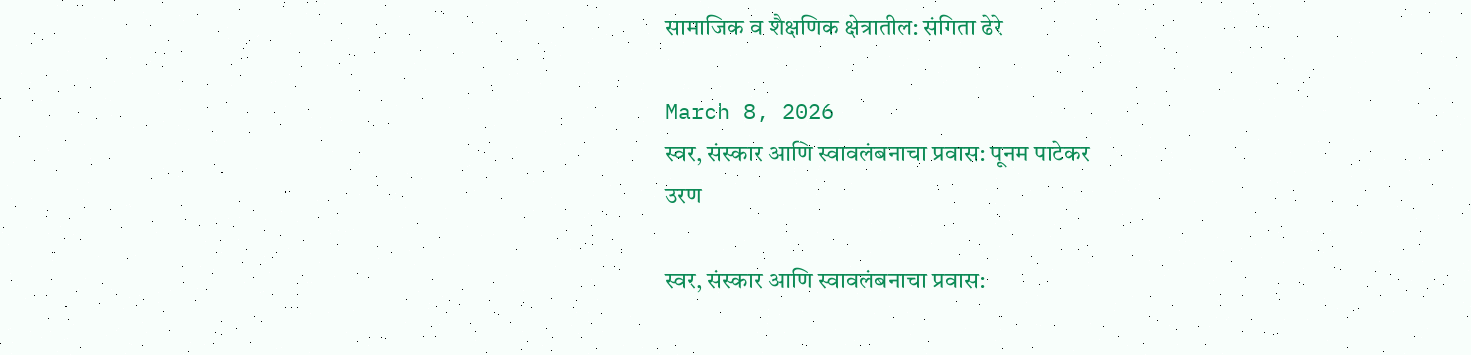सामाजिक व शैक्षणिक क्षेत्रातील: संगिता ढेरे

March 8, 2026
स्वर, संस्कार आणि स्वावलंबनाचा प्रवास: पूनम पाटेकर
उरण

स्वर, संस्कार आणि स्वावलंबनाचा प्रवास: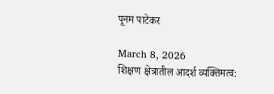पूनम पाटेकर

March 8, 2026
शिक्षण क्षेत्रातील आदर्श व्यक्तिमत्व: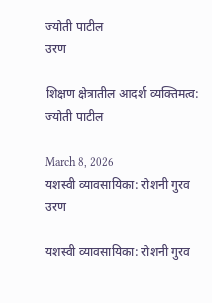ज्योती पाटील
उरण

शिक्षण क्षेत्रातील आदर्श व्यक्तिमत्व: ज्योती पाटील

March 8, 2026
यशस्वी व्यावसायिका: रोशनी गुरव
उरण

यशस्वी व्यावसायिका: रोशनी गुरव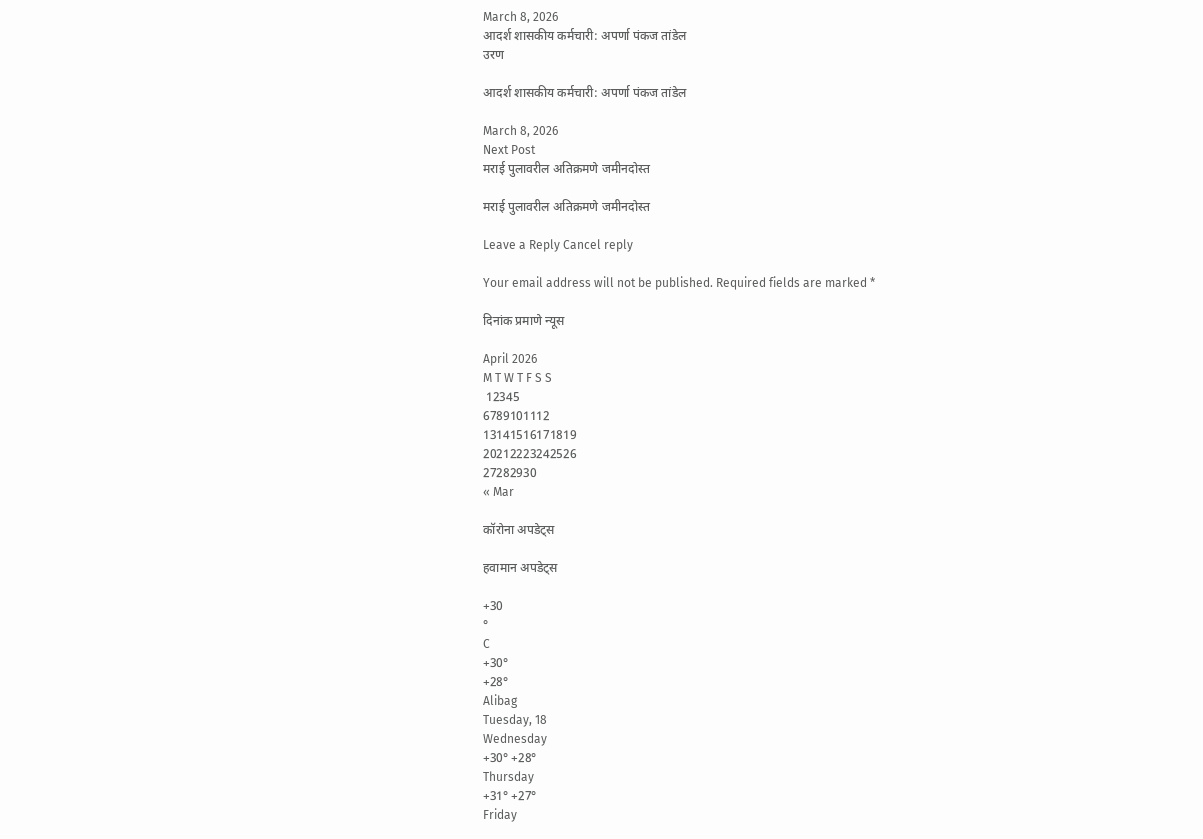March 8, 2026
आदर्श शासकीय कर्मचारी: अपर्णा पंकज तांडेल
उरण

आदर्श शासकीय कर्मचारी: अपर्णा पंकज तांडेल

March 8, 2026
Next Post
मराई पुलावरील अतिक्रमणे जमीनदोस्त

मराई पुलावरील अतिक्रमणे जमीनदोस्त

Leave a Reply Cancel reply

Your email address will not be published. Required fields are marked *

दिनांक प्रमाणे न्यूस

April 2026
M T W T F S S
 12345
6789101112
13141516171819
20212223242526
27282930
« Mar

कॉरोना अपडेट्स

हवामान अपडेट्स

+30
°
C
+30°
+28°
Alibag
Tuesday, 18
Wednesday
+30° +28°
Thursday
+31° +27°
Friday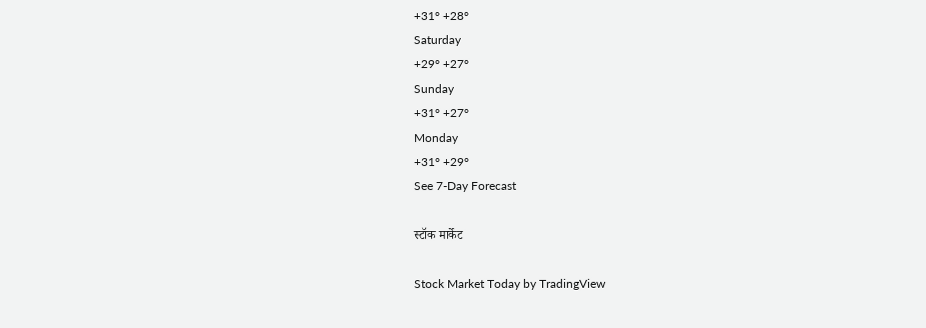+31° +28°
Saturday
+29° +27°
Sunday
+31° +27°
Monday
+31° +29°
See 7-Day Forecast

स्टॉक मार्केट

Stock Market Today by TradingView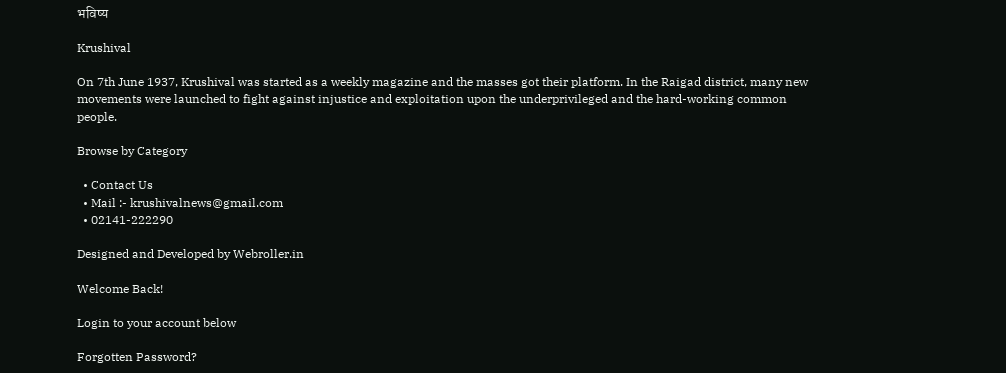भविष्य

Krushival

On 7th June 1937, Krushival was started as a weekly magazine and the masses got their platform. In the Raigad district, many new movements were launched to fight against injustice and exploitation upon the underprivileged and the hard-working common people.

Browse by Category

  • Contact Us
  • Mail :- krushivalnews@gmail.com
  • 02141-222290

Designed and Developed by Webroller.in

Welcome Back!

Login to your account below

Forgotten Password?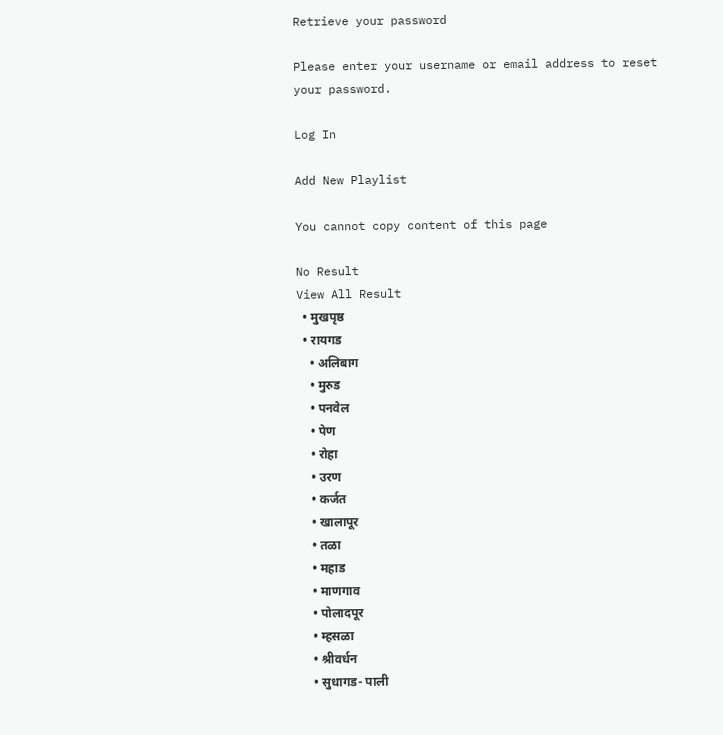Retrieve your password

Please enter your username or email address to reset your password.

Log In

Add New Playlist

You cannot copy content of this page

No Result
View All Result
  • मुखपृष्ठ
  • रायगड
    • अलिबाग
    • मुरुड
    • पनवेल
    • पेण
    • रोहा
    • उरण
    • कर्जत
    • खालापूर
    • तळा
    • महाड
    • माणगाव
    • पोलादपूर
    • म्हसळा
    • श्रीवर्धन
    • सुधागड- पाली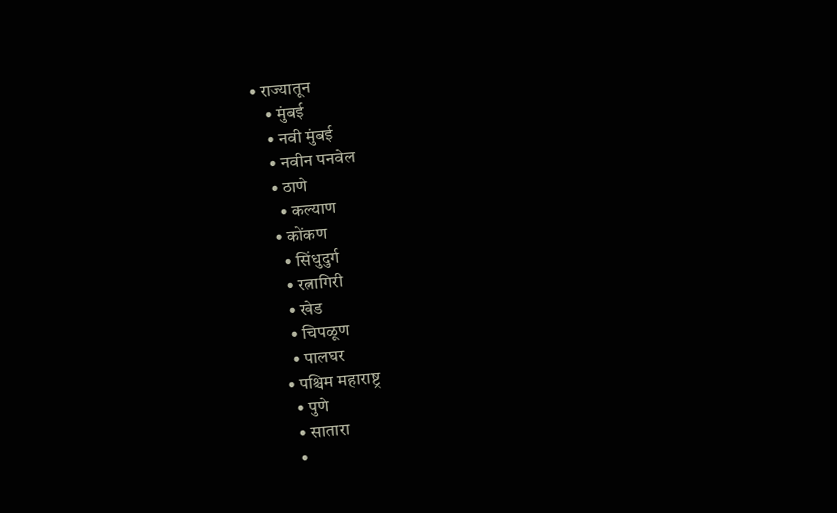• राज्यातून
    • मुंबई
    • नवी मुंबई
    • नवीन पनवेल
    • ठाणे
      • कल्याण
    • कोंकण
      • सिंधुदुर्ग
      • रत्नागिरी
      • खेड
      • चिपळूण
      • पालघर
    • पश्चिम महाराष्ट्र
      • पुणे
      • सातारा
      •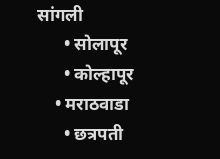सांगली
      • सोलापूर
      • कोल्हापूर
    • मराठवाडा
      • छत्रपती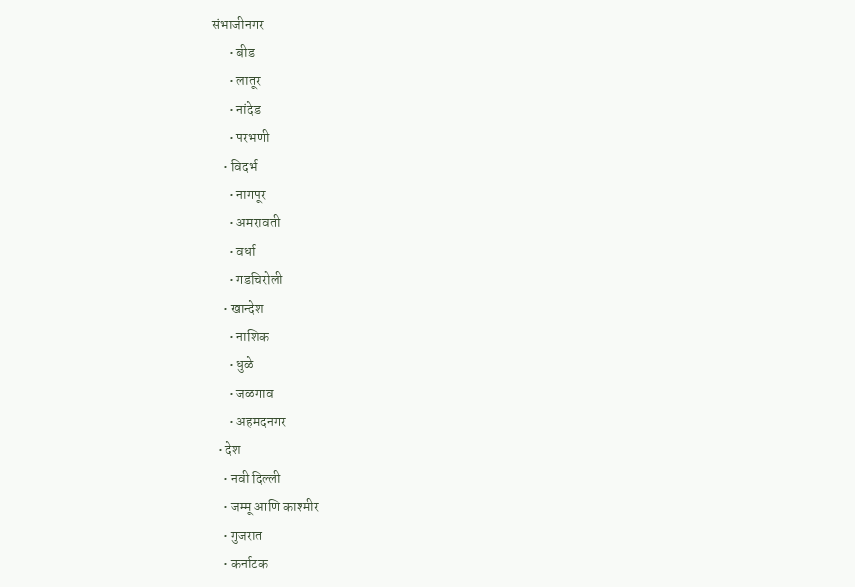संभाजीनगर
      • बीड
      • लातूर
      • नांदेड
      • परभणी
    • विदर्भ
      • नागपूर
      • अमरावती
      • वर्धा
      • गडचिरोली
    • खान्देश
      • नाशिक
      • धुळे
      • जळगाव
      • अहमदनगर
  • देश
    • नवी दिल्ली
    • जम्मू आणि काश्मीर
    • गुजरात
    • कर्नाटक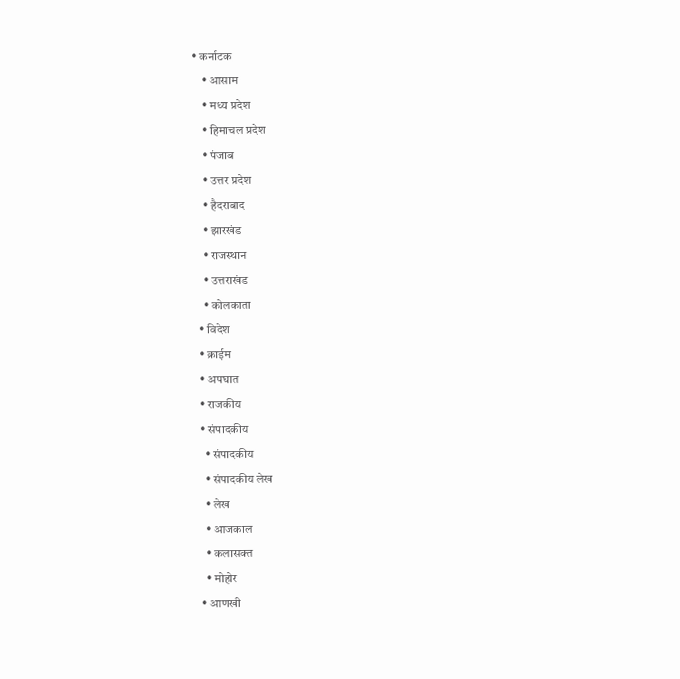• कर्नाटक
    • आसाम
    • मध्य प्रदेश
    • हिमाचल प्रदेश
    • पंजाब
    • उत्तर प्रदेश
    • हैदराबाद
    • झारखंड
    • राजस्थान
    • उत्तराखंड
    • कोलकाता
  • विदेश
  • क्राईम
  • अपघात
  • राजकीय
  • संपादकीय
    • संपादकीय
    • संपादकीय लेख
    • लेख
    • आजकाल
    • कलासक्त
    • मोहोर
  • आणखी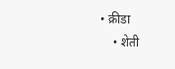• क्रीडा
    • शेती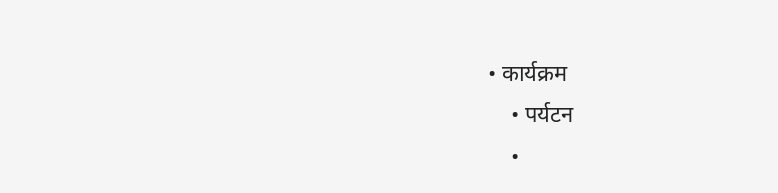• कार्यक्रम
    • पर्यटन
    •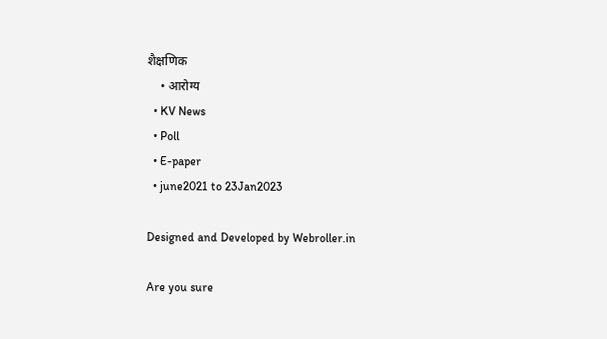शैक्षणिक
    • आरोग्य
  • KV News
  • Poll
  • E-paper
  • june2021 to 23Jan2023

Designed and Developed by Webroller.in

Are you sure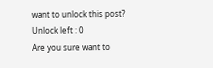want to unlock this post?
Unlock left : 0
Are you sure want to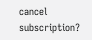cancel subscription?